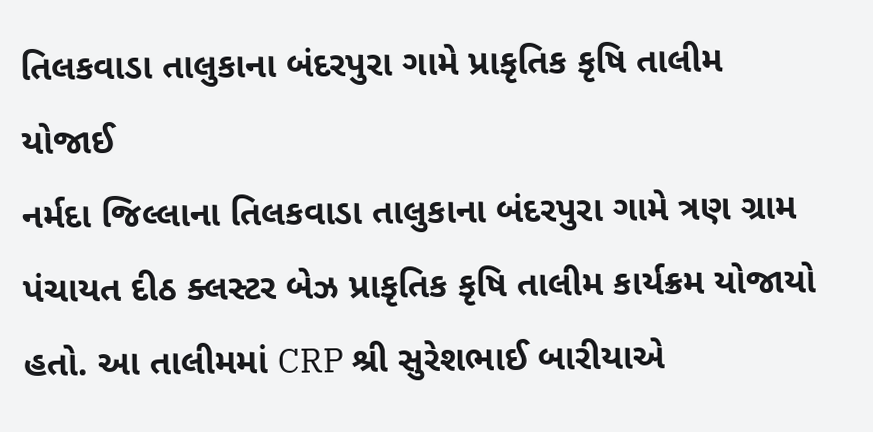તિલકવાડા તાલુકાના બંદરપુરા ગામે પ્રાકૃતિક કૃષિ તાલીમ યોજાઈ
નર્મદા જિલ્લાના તિલકવાડા તાલુકાના બંદરપુરા ગામે ત્રણ ગ્રામ પંચાયત દીઠ ક્લસ્ટર બેઝ પ્રાકૃતિક કૃષિ તાલીમ કાર્યક્રમ યોજાયો હતો. આ તાલીમમાં CRP શ્રી સુરેશભાઈ બારીયાએ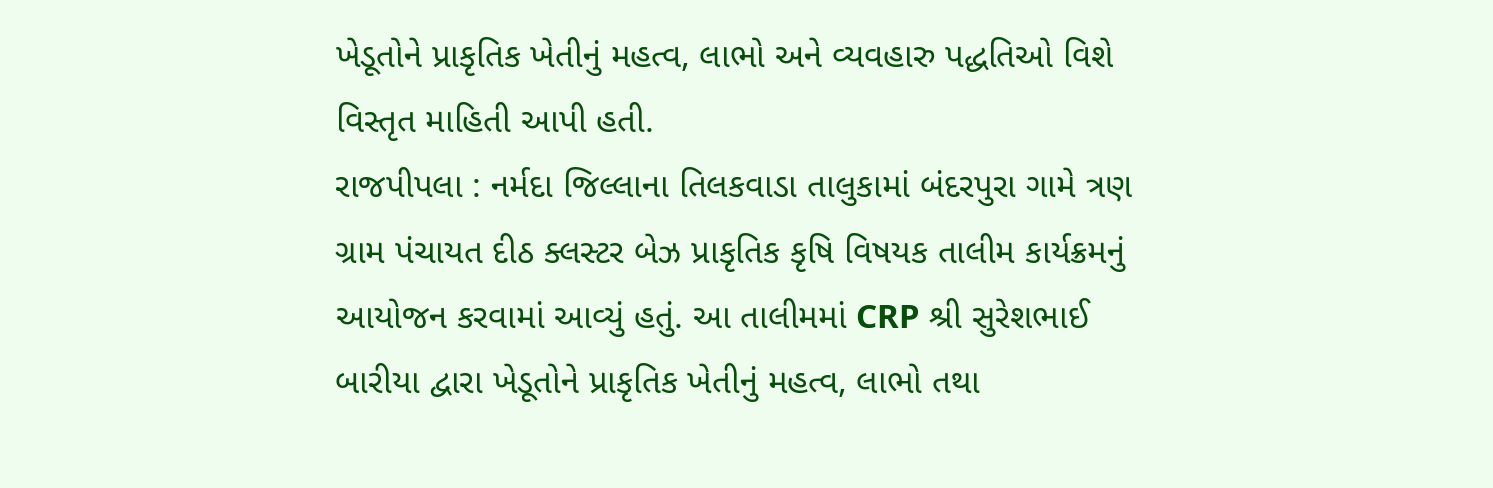ખેડૂતોને પ્રાકૃતિક ખેતીનું મહત્વ, લાભો અને વ્યવહારુ પદ્ધતિઓ વિશે વિસ્તૃત માહિતી આપી હતી.
રાજપીપલા : નર્મદા જિલ્લાના તિલકવાડા તાલુકામાં બંદરપુરા ગામે ત્રણ ગ્રામ પંચાયત દીઠ ક્લસ્ટર બેઝ પ્રાકૃતિક કૃષિ વિષયક તાલીમ કાર્યક્રમનું આયોજન કરવામાં આવ્યું હતું. આ તાલીમમાં CRP શ્રી સુરેશભાઈ બારીયા દ્વારા ખેડૂતોને પ્રાકૃતિક ખેતીનું મહત્વ, લાભો તથા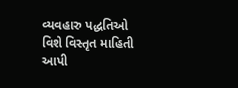વ્યવહારુ પદ્ધતિઓ વિશે વિસ્તૃત માહિતી આપી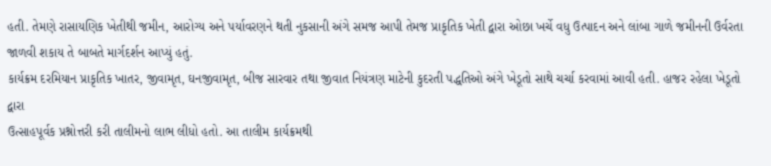હતી. તેમણે રાસાયણિક ખેતીથી જમીન, આરોગ્ય અને પર્યાવરણને થતી નુકસાની અંગે સમજ આપી તેમજ પ્રાકૃતિક ખેતી દ્વારા ઓછા ખર્ચે વધુ ઉત્પાદન અને લાંબા ગાળે જમીનની ઉર્વરતા જાળવી શકાય તે બાબતે માર્ગદર્શન આપ્યું હતું.
કાર્યક્રમ દરમિયાન પ્રાકૃતિક ખાતર, જીવામૃત, ઘનજીવામૃત, બીજ સારવાર તથા જીવાત નિયંત્રણ માટેની કુદરતી પદ્ધતિઓ અંગે ખેડૂતો સાથે ચર્ચા કરવામાં આવી હતી. હાજર રહેલા ખેડૂતો દ્વારા
ઉત્સાહપૂર્વક પ્રશ્નોત્તરી કરી તાલીમનો લાભ લીધો હતો. આ તાલીમ કાર્યક્રમથી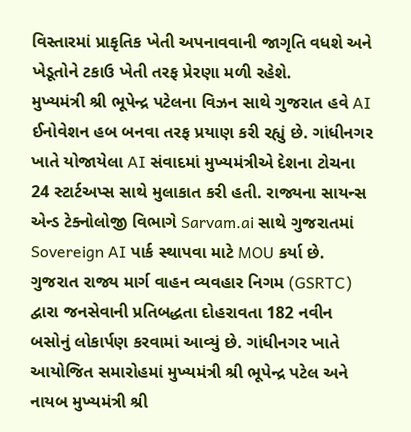વિસ્તારમાં પ્રાકૃતિક ખેતી અપનાવવાની જાગૃતિ વધશે અને ખેડૂતોને ટકાઉ ખેતી તરફ પ્રેરણા મળી રહેશે.
મુખ્યમંત્રી શ્રી ભૂપેન્દ્ર પટેલના વિઝન સાથે ગુજરાત હવે AI ઈનોવેશન હબ બનવા તરફ પ્રયાણ કરી રહ્યું છે. ગાંધીનગર ખાતે યોજાયેલા AI સંવાદમાં મુખ્યમંત્રીએ દેશના ટોચના 24 સ્ટાર્ટઅપ્સ સાથે મુલાકાત કરી હતી. રાજ્યના સાયન્સ એન્ડ ટેક્નોલોજી વિભાગે Sarvam.ai સાથે ગુજરાતમાં Sovereign AI પાર્ક સ્થાપવા માટે MOU કર્યા છે.
ગુજરાત રાજ્ય માર્ગ વાહન વ્યવહાર નિગમ (GSRTC) દ્વારા જનસેવાની પ્રતિબદ્ધતા દોહરાવતા 182 નવીન બસોનું લોકાર્પણ કરવામાં આવ્યું છે. ગાંધીનગર ખાતે આયોજિત સમારોહમાં મુખ્યમંત્રી શ્રી ભૂપેન્દ્ર પટેલ અને નાયબ મુખ્યમંત્રી શ્રી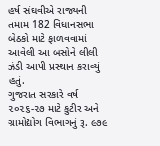હર્ષ સંઘવીએ રાજ્યની તમામ 182 વિધાનસભા બેઠકો માટે ફાળવવામાં આવેલી આ બસોને લીલી ઝંડી આપી પ્રસ્થાન કરાવ્યું હતું.
ગુજરાત સરકારે વર્ષ ૨૦૨૬-૨૭ માટે કુટીર અને ગ્રામોદ્યોગ વિભાગનું રૂ. ૯૭૯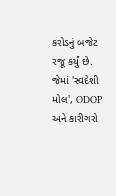કરોડનું બજેટ રજૂ કર્યું છે. જેમાં 'સ્વદેશી મોલ', ODOP અને કારીગરો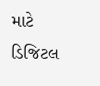માટે ડિજિટલ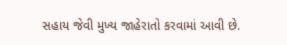સહાય જેવી મુખ્ય જાહેરાતો કરવામાં આવી છે.